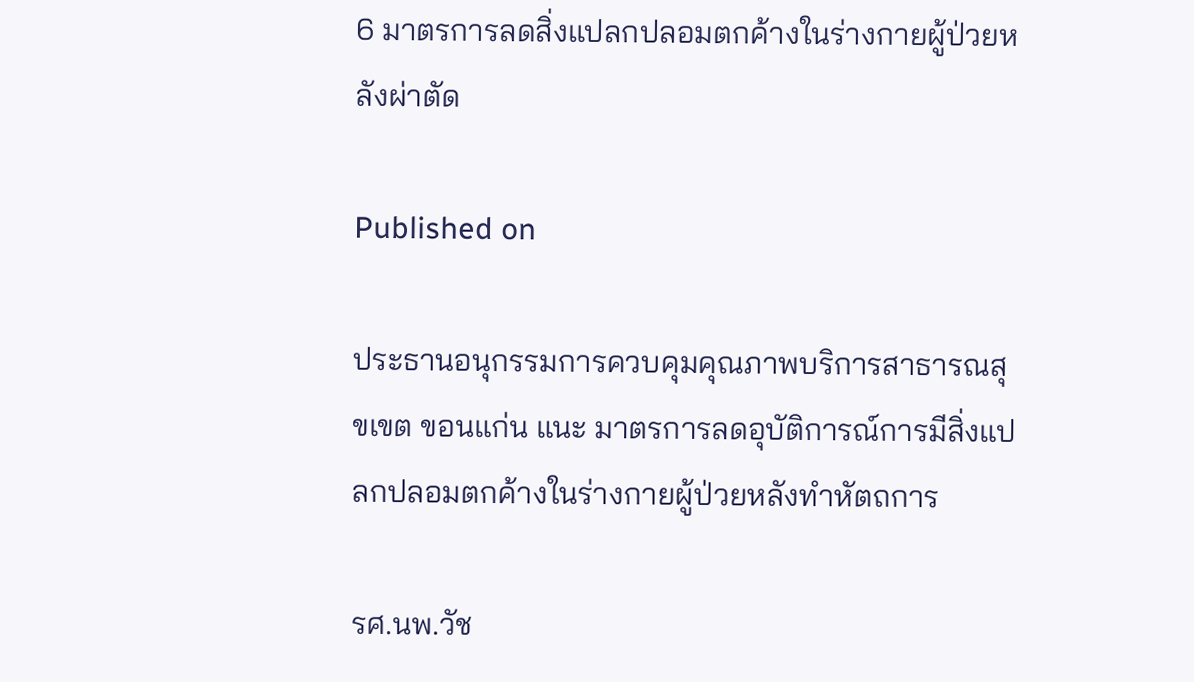6 มาตรการลดสิ่งแปลกปลอมตกค้างในร่างกายผู้ป่วยหลังผ่าตัด

Published on

ประธานอนุกรรมการควบคุมคุณภาพบริการสาธารณสุขเขต ขอนแก่น แนะ มาตรการลดอุบัติการณ์การมีสิ่งแปลกปลอมตกค้างในร่างกายผู้ป่วยหลังทำหัตถการ

รศ.นพ.วัช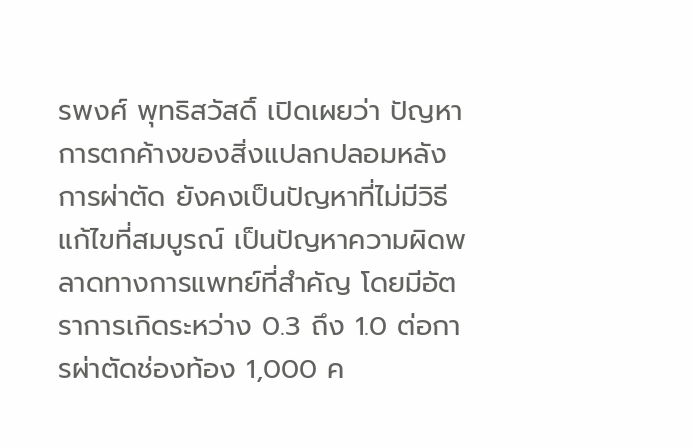รพงศ์ พุทธิสวัสดิ์ เปิดเผยว่า ปัญหาการตกค้างของสิ่งแปลกปลอมหลังการผ่าตัด ยังคงเป็นปัญหาที่ไม่มีวิธีแก้ไขที่สมบูรณ์ เป็นปัญหาความผิดพลาดทางการแพทย์ที่สำคัญ โดยมีอัตราการเกิดระหว่าง 0.3 ถึง 1.0 ต่อการผ่าตัดช่องท้อง 1,000 ค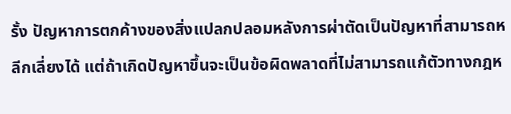รั้ง ปัญหาการตกค้างของสิ่งแปลกปลอมหลังการผ่าตัดเป็นปัญหาที่สามารถหลีกเลี่ยงได้ แต่ถ้าเกิดปัญหาขึ้นจะเป็นข้อผิดพลาดที่ไม่สามารถแก้ตัวทางกฎห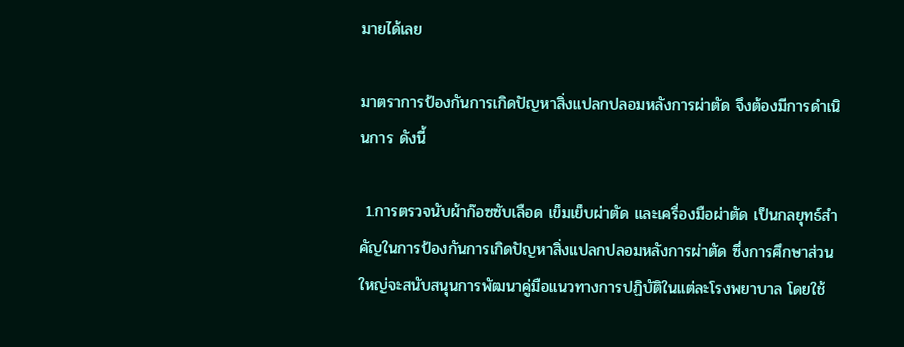มายได้เลย

มาตราการป้องกันการเกิดปัญหาสิ่งแปลกปลอมหลังการผ่าตัด จึงต้องมีการดำเนินการ ดังนี้

 1.การตรวจนับผ้าก๊อซซับเลือด เข็มเย็บผ่าตัด และเครื่องมือผ่าตัด เป็นกลยุทธ์สำคัญในการป้องกันการเกิดปัญหาสิ่งแปลกปลอมหลังการผ่าตัด ซึ่งการศึกษาส่วนใหญ่จะสนับสนุนการพัฒนาคู่มือแนวทางการปฏิบัติในแต่ละโรงพยาบาล โดยใช้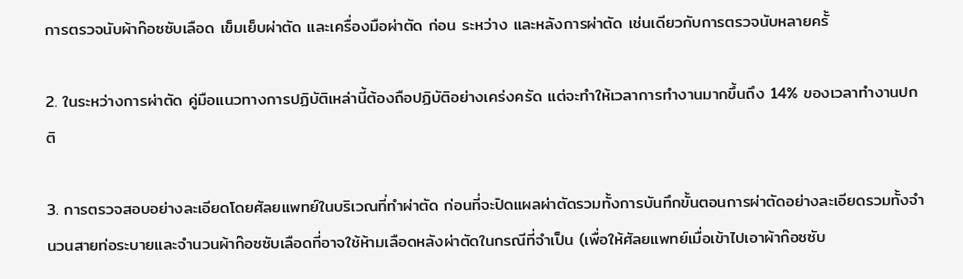การตรวจนับผ้าก๊อซซับเลือด เข็มเย็บผ่าตัด และเครื่องมือผ่าตัด ก่อน ระหว่าง และหลังการผ่าตัด เช่นเดียวกับการตรวจนับหลายครั้

2. ในระหว่างการผ่าตัด คู่มือแนวทางการปฏิบัติเหล่านี้ต้องถือปฏิบัติอย่างเคร่งครัด แต่จะทำให้เวลาการทำงานมากขึ้นถึง 14% ของเวลาทำงานปกติ

3. การตรวจสอบอย่างละเอียดโดยศัลยแพทย์ในบริเวณที่ทำผ่าตัด ก่อนที่จะปิดแผลผ่าตัดรวมทั้งการบันทึกขั้นตอนการผ่าตัดอย่างละเอียดรวมทั้งจำนวนสายท่อระบายและจำนวนผ้าก๊อซซับเลือดที่อาจใช้ห้ามเลือดหลังผ่าตัดในกรณีที่จำเป็น (เพื่อให้ศัลยแพทย์เมื่อเข้าไปเอาผ้าก๊อซซับ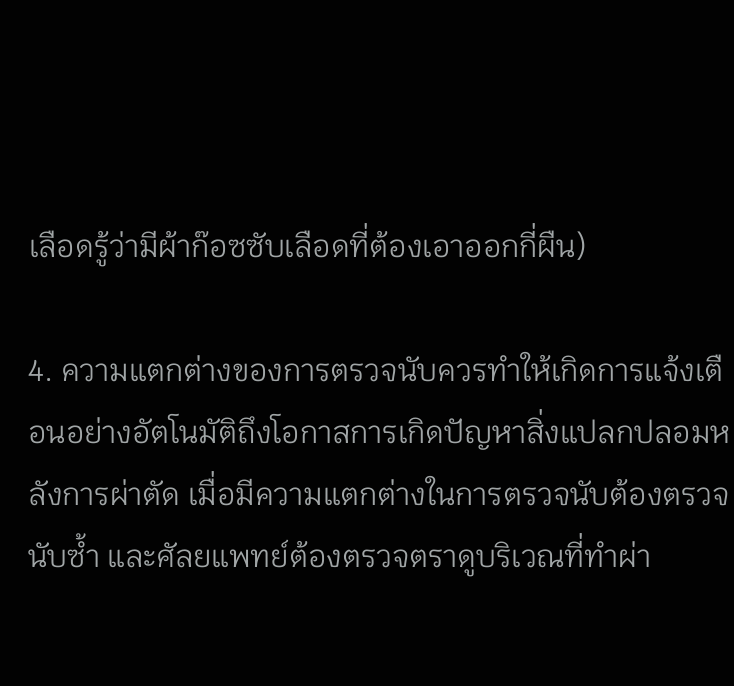เลือดรู้ว่ามีผ้าก๊อซซับเลือดที่ต้องเอาออกกี่ผืน)

4. ความแตกต่างของการตรวจนับควรทำให้เกิดการแจ้งเตือนอย่างอัตโนมัติถึงโอกาสการเกิดปัญหาสิ่งแปลกปลอมหลังการผ่าตัด เมื่อมีความแตกต่างในการตรวจนับต้องตรวจนับซ้ำ และศัลยแพทย์ต้องตรวจตราดูบริเวณที่ทำผ่า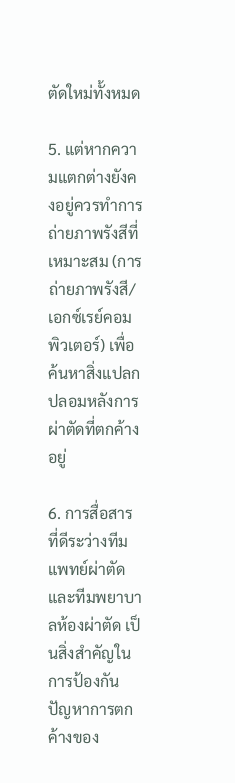ตัดใหม่ทั้งหมด

5. แต่หากความแตกต่างยังคงอยู่ควรทำการถ่ายภาพรังสีที่เหมาะสม (การถ่ายภาพรังสี/เอกซ์เรย์คอมพิวเตอร์) เพื่อค้นหาสิ่งแปลกปลอมหลังการผ่าตัดที่ตกค้างอยู่

6. การสื่อสารที่ดีระว่างทีมแพทย์ผ่าตัดและทีมพยาบาลห้องผ่าตัด เป็นสิ่งสำคัญในการป้องกันปัญหาการตกค้างของ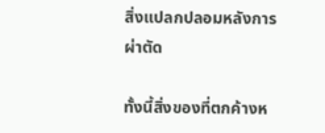สิ่งแปลกปลอมหลังการผ่าตัด

ทั้งนี้สิ่งของที่ตกค้างห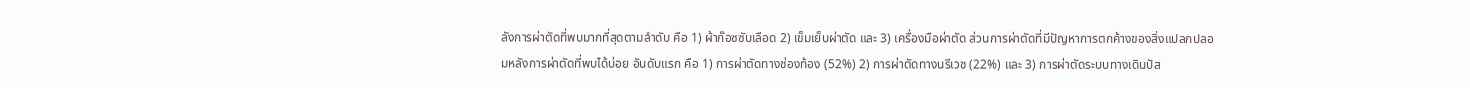ลังการผ่าตัดที่พบมากที่สุดตามลำดับ คือ 1) ผ้าก๊อซซับเลือด 2) เข็มเย็บผ่าตัด และ 3) เครื่องมือผ่าตัด ส่วนการผ่าตัดที่มีปัญหาการตกค้างของสิ่งแปลกปลอมหลังการผ่าตัดที่พบได้บ่อย อันดับแรก คือ 1) การผ่าตัดทางช่องท้อง (52%) 2) การผ่าตัดทางนรีเวช (22%) และ 3) การผ่าตัดระบบทางเดินปัส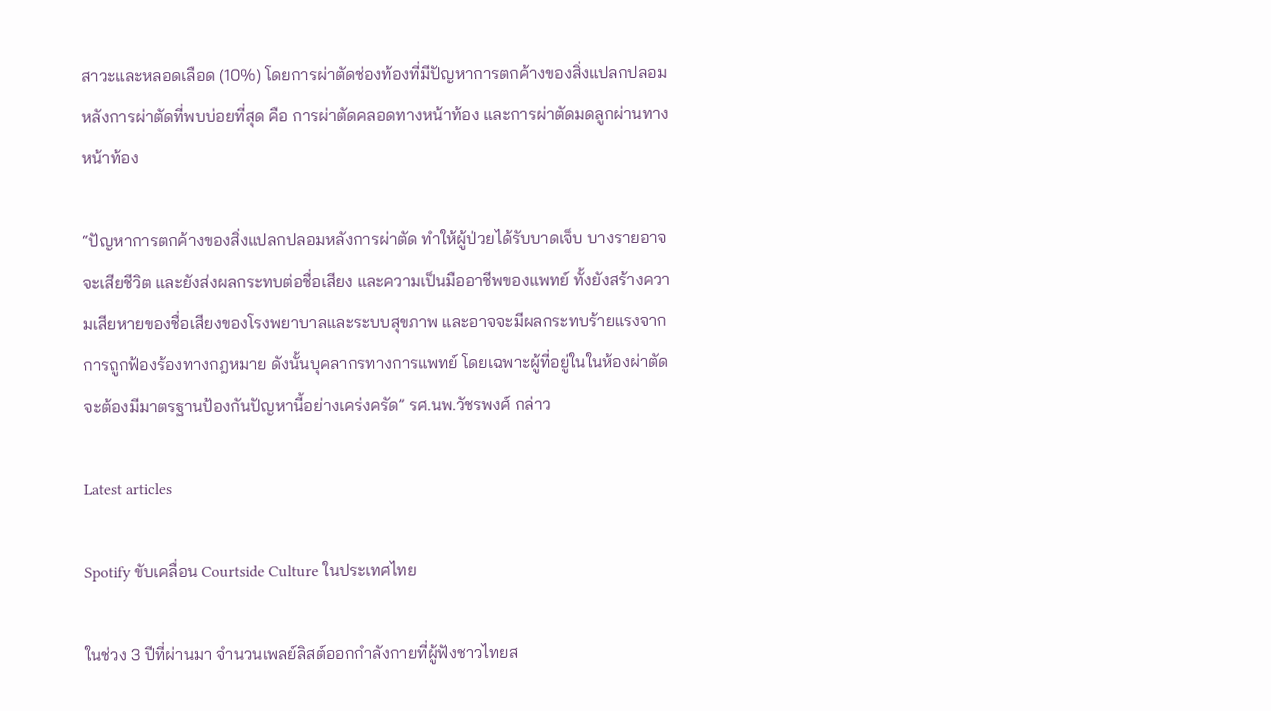สาวะและหลอดเลือด (10%) โดยการผ่าตัดช่องท้องที่มีปัญหาการตกค้างของสิ่งแปลกปลอมหลังการผ่าตัดที่พบบ่อยที่สุด คือ การผ่าตัดคลอดทางหน้าท้อง และการผ่าตัดมดลูกผ่านทางหน้าท้อง

“ปัญหาการตกค้างของสิ่งแปลกปลอมหลังการผ่าตัด ทำให้ผู้ป่วยได้รับบาดเจ็บ บางรายอาจจะเสียชีวิต และยังส่งผลกระทบต่อชื่อเสียง และความเป็นมืออาชีพของแพทย์ ทั้งยังสร้างความเสียหายของชื่อเสียงของโรงพยาบาลและระบบสุขภาพ และอาจจะมีผลกระทบร้ายแรงจากการถูกฟ้องร้องทางกฎหมาย ดังนั้นบุคลากรทางการแพทย์ โดยเฉพาะผู้ที่อยู่ในในห้องผ่าตัดจะต้องมีมาตรฐานป้องกันปัญหานี้อย่างเคร่งครัด” รศ.นพ.วัชรพงศ์ กล่าว

Latest articles

Spotify ขับเคลื่อน Courtside Culture ในประเทศไทย

ในช่วง 3 ปีที่ผ่านมา จำนวนเพลย์ลิสต์ออกกำลังกายที่ผู้ฟังชาวไทยส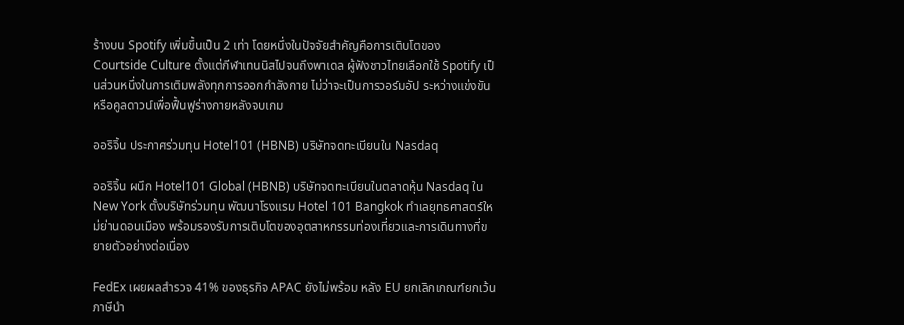ร้างบน Spotify เพิ่มขึ้นเป็น 2 เท่า โดยหนึ่งในปัจจัยสำคัญคือการเติบโตของ Courtside Culture ตั้งแต่กีฬาเทนนิสไปจนถึงพาเดล ผู้ฟังชาวไทยเลือกใช้ Spotify เป็นส่วนหนึ่งในการเติมพลังทุกการออกกำลังกาย ไม่ว่าจะเป็นการวอร์มอัป ระหว่างแข่งขัน หรือคูลดาวน์เพื่อฟื้นฟูร่างกายหลังจบเกม

ออริจิ้น ประกาศร่วมทุน Hotel101 (HBNB) บริษัทจดทะเบียนใน Nasdaq

ออริจิ้น ผนึก Hotel101 Global (HBNB) บริษัทจดทะเบียนในตลาดหุ้น Nasdaq ใน New York ตั้งบริษัทร่วมทุน พัฒนาโรงแรม Hotel 101 Bangkok ทำเลยุทธศาสตร์ใหม่ย่านดอนเมือง พร้อมรองรับการเติบโตของอุตสาหกรรมท่องเที่ยวและการเดินทางที่ขยายตัวอย่างต่อเนื่อง

FedEx เผยผลสำรวจ 41% ของธุรกิจ APAC ยังไม่พร้อม หลัง EU ยกเลิกเกณฑ์ยกเว้นภาษีนำ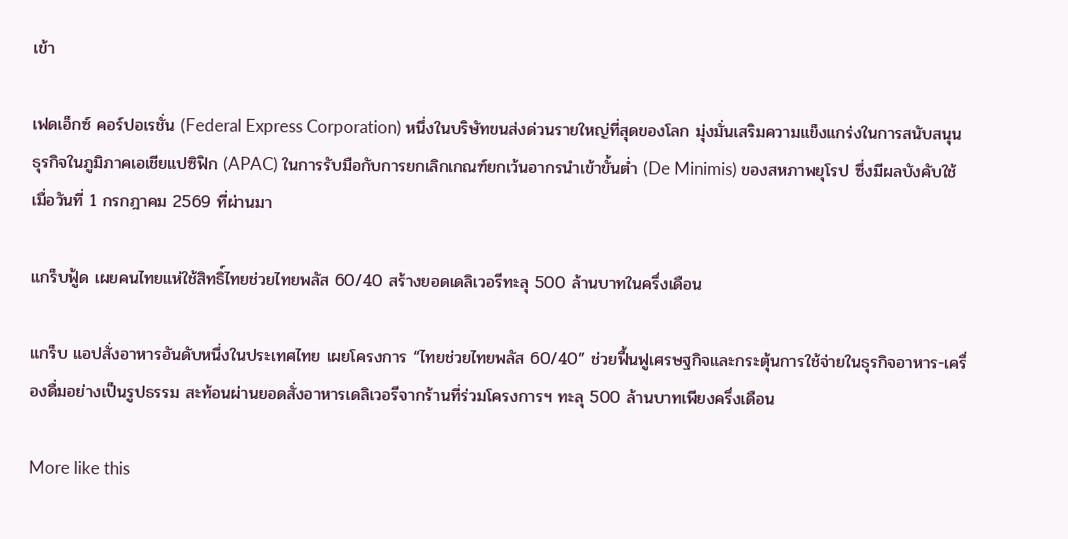เข้า

เฟดเอ็กซ์ คอร์ปอเรชั่น (Federal Express Corporation) หนึ่งในบริษัทขนส่งด่วนรายใหญ่ที่สุดของโลก มุ่งมั่นเสริมความแข็งแกร่งในการสนับสนุนธุรกิจในภูมิภาคเอเชียแปซิฟิก (APAC) ในการรับมือกับการยกเลิกเกณฑ์ยกเว้นอากรนำเข้าขั้นต่ำ (De Minimis) ของสหภาพยุโรป ซึ่งมีผลบังคับใช้เมื่อวันที่ 1 กรกฎาคม 2569 ที่ผ่านมา

แกร็บฟู้ด เผยคนไทยแห่ใช้สิทธิ์ไทยช่วยไทยพลัส 60/40 สร้างยอดเดลิเวอรีทะลุ 500 ล้านบาทในครึ่งเดือน

แกร็บ แอปสั่งอาหารอันดับหนึ่งในประเทศไทย เผยโครงการ “ไทยช่วยไทยพลัส 60/40” ช่วยฟื้นฟูเศรษฐกิจและกระตุ้นการใช้จ่ายในธุรกิจอาหาร-เครื่องดื่มอย่างเป็นรูปธรรม สะท้อนผ่านยอดสั่งอาหารเดลิเวอรีจากร้านที่ร่วมโครงการฯ ทะลุ 500 ล้านบาทเพียงครึ่งเดือน

More like this